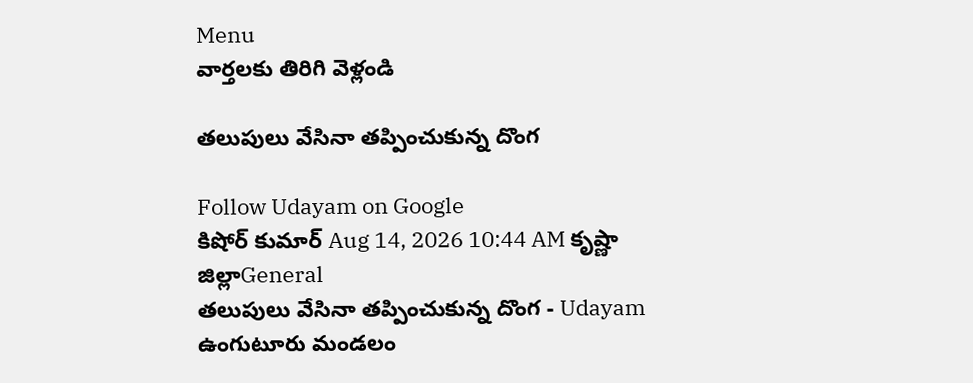Menu
వార్తలకు తిరిగి వెళ్లండి

తలుపులు వేసినా తప్పించుకున్న దొంగ

Follow Udayam on Google
కిషోర్ కుమార్ Aug 14, 2026 10:44 AM కృష్ణా జిల్లాGeneral
తలుపులు వేసినా తప్పించుకున్న దొంగ - Udayam
ఉంగుటూరు మండలం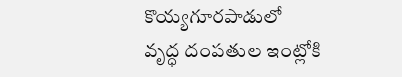కొయ్యగూరపాడులో వృద్ధ దంపతుల ఇంట్లోకి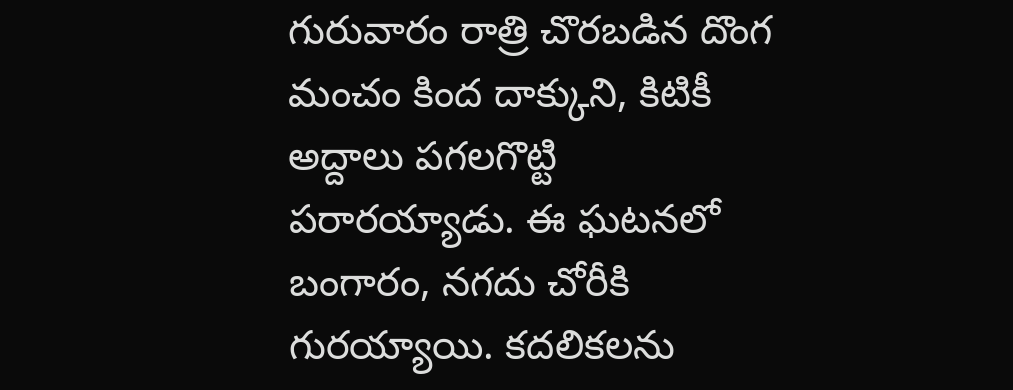గురువారం రాత్రి చొరబడిన దొంగ మంచం కింద దాక్కుని, కిటికీ అద్దాలు పగలగొట్టి పరారయ్యాడు. ఈ ఘటనలో బంగారం, నగదు చోరీకి గురయ్యాయి. కదలికలను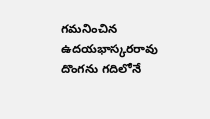గమనించిన ఉదయభాస్కరరావు దొంగను గదిలోనే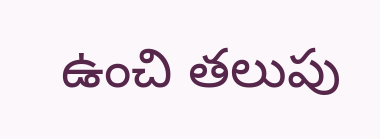ఉంచి తలుపు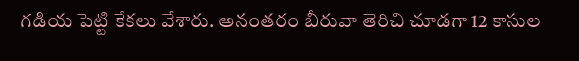గడియ పెట్టి కేకలు వేశారు. అనంతరం బీరువా తెరిచి చూడగా 12 కాసుల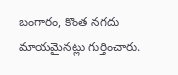బంగారం, కొంత నగదు మాయమైనట్లు గుర్తించారు.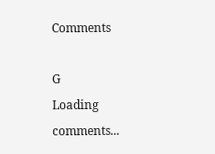Comments

G
Loading comments...